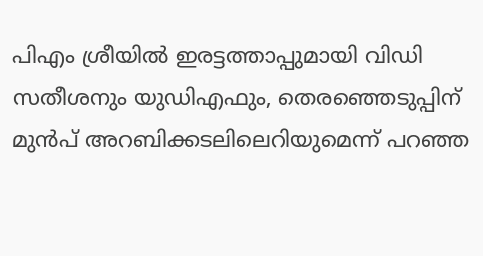പിഎം ശ്രീയില്‍ ഇരട്ടത്താപ്പുമായി വിഡി സതീശനും യുഡിഎഫും, തെരഞ്ഞെടുപ്പിന് മുന്‍പ് അറബിക്കടലിലെറിയുമെന്ന് പറഞ്ഞ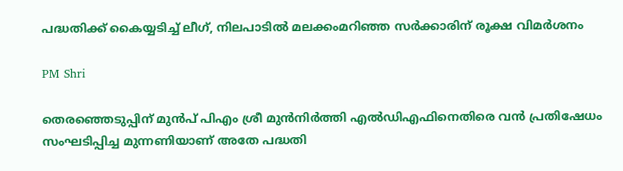പദ്ധതിക്ക് കൈയ്യടിച്ച് ലീഗ്, നിലപാടില്‍ മലക്കംമറിഞ്ഞ സര്‍ക്കാരിന് രൂക്ഷ വിമര്‍ശനം

PM Shri

തെരഞ്ഞെടുപ്പിന് മുന്‍പ് പിഎം ശ്രീ മുന്‍നിര്‍ത്തി എല്‍ഡിഎഫിനെതിരെ വന്‍ പ്രതിഷേധം സംഘടിപ്പിച്ച മുന്നണിയാണ് അതേ പദ്ധതി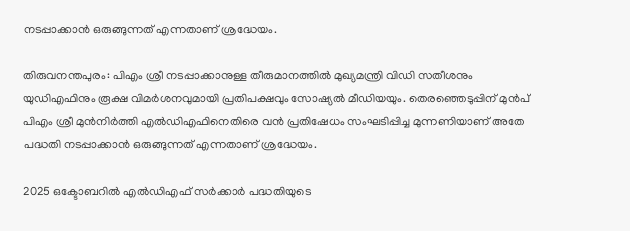നടപ്പാക്കാന്‍ ഒരുങ്ങുന്നത് എന്നതാണ് ശ്രദ്ധേയം.

തിരുവനന്തപുരം: പിഎം ശ്രീ നടപ്പാക്കാനുള്ള തീരുമാനത്തില്‍ മുഖ്യമന്ത്രി വിഡി സതീശനും യുഡിഎഫിനും രൂക്ഷ വിമര്‍ശനവുമായി പ്രതിപക്ഷവും സോഷ്യല്‍ മീഡിയയും. തെരഞ്ഞെടുപ്പിന് മുന്‍പ് പിഎം ശ്രീ മുന്‍നിര്‍ത്തി എല്‍ഡിഎഫിനെതിരെ വന്‍ പ്രതിഷേധം സംഘടിപ്പിച്ച മുന്നണിയാണ് അതേ പദ്ധതി നടപ്പാക്കാന്‍ ഒരുങ്ങുന്നത് എന്നതാണ് ശ്രദ്ധേയം.

2025 ഒക്ടോബറില്‍ എല്‍ഡിഎഫ് സര്‍ക്കാര്‍ പദ്ധതിയുടെ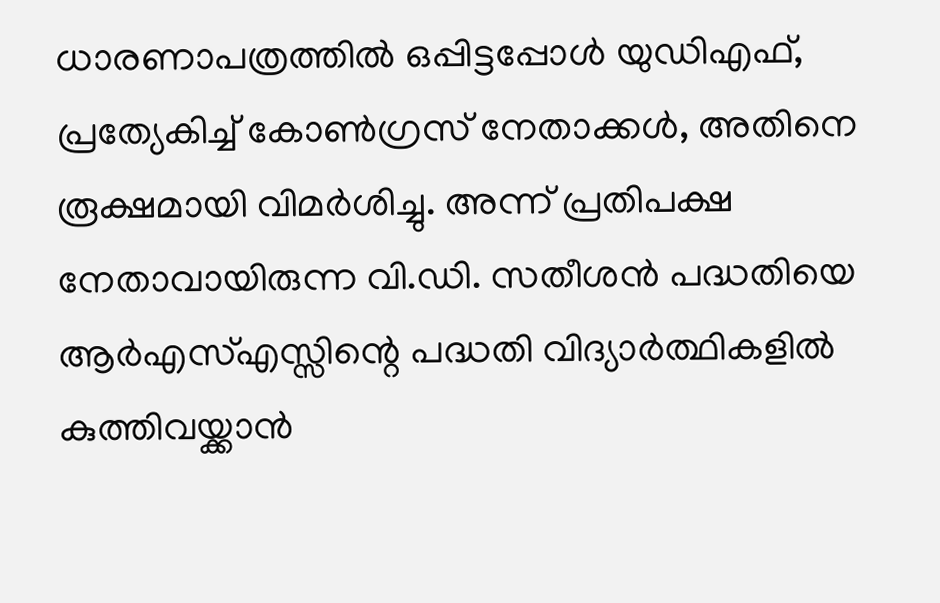ധാരണാപത്രത്തില്‍ ഒപ്പിട്ടപ്പോള്‍ യുഡിഎഫ്, പ്രത്യേകിച്ച് കോണ്‍ഗ്രസ് നേതാക്കള്‍, അതിനെ രൂക്ഷമായി വിമര്‍ശിച്ചു. അന്ന് പ്രതിപക്ഷ നേതാവായിരുന്ന വി.ഡി. സതീശന്‍ പദ്ധതിയെ ആര്‍എസ്എസ്സിന്റെ പദ്ധതി വിദ്യാര്‍ത്ഥികളില്‍ കുത്തിവയ്ക്കാന്‍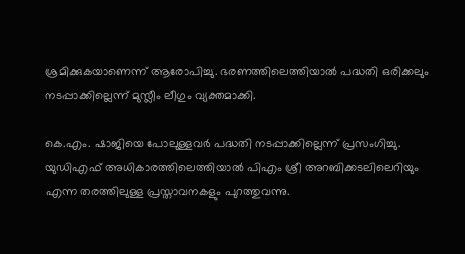ശ്രമിക്കുകയാണെന്ന് ആരോപിച്ചു. ഭരണത്തിലെത്തിയാല്‍ പദ്ധതി ഒരിക്കലും നടപ്പാക്കില്ലെന്ന് മുസ്ലീം ലീഗും വ്യക്തമാക്കി.

കെ.എം. ഷാജിയെ പോലുള്ളവര്‍ പദ്ധതി നടപ്പാക്കില്ലെന്ന് പ്രസംഗിച്ചു. യുഡിഎഫ് അധികാരത്തിലെത്തിയാല്‍ പിഎം ശ്രീ അറബിക്കടലിലെറിയും എന്ന തരത്തിലുള്ള പ്രസ്താവനകളും പുറത്തുവന്നു.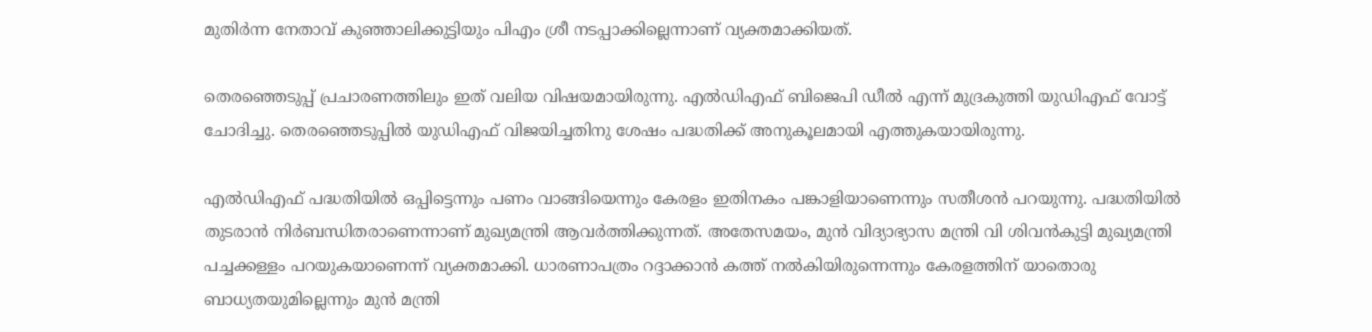മുതിര്‍ന്ന നേതാവ് കുഞ്ഞാലിക്കുട്ടിയും പിഎം ശ്രീ നടപ്പാക്കില്ലെന്നാണ് വ്യക്തമാക്കിയത്.

തെരഞ്ഞെടുപ്പ് പ്രചാരണത്തിലും ഇത് വലിയ വിഷയമായിരുന്നു. എല്‍ഡിഎഫ് ബിജെപി ഡീല്‍ എന്ന് മുദ്രകുത്തി യുഡിഎഫ് വോട്ട് ചോദിച്ചു. തെരഞ്ഞെടുപ്പില്‍ യുഡിഎഫ് വിജയിച്ചതിനു ശേഷം പദ്ധതിക്ക് അനുകൂലമായി എത്തുകയായിരുന്നു.

എല്‍ഡിഎഫ് പദ്ധതിയില്‍ ഒപ്പിട്ടെന്നും പണം വാങ്ങിയെന്നും കേരളം ഇതിനകം പങ്കാളിയാണെന്നും സതീശന്‍ പറയുന്നു. പദ്ധതിയില്‍ തുടരാന്‍ നിര്‍ബന്ധിതരാണെന്നാണ് മുഖ്യമന്ത്രി ആവര്‍ത്തിക്കുന്നത്. അതേസമയം, മുന്‍ വിദ്യാഭ്യാസ മന്ത്രി വി ശിവന്‍കുട്ടി മുഖ്യമന്ത്രി പച്ചക്കള്ളം പറയുകയാണെന്ന് വ്യക്തമാക്കി. ധാരണാപത്രം റദ്ദാക്കാന്‍ കത്ത് നല്‍കിയിരുന്നെന്നും കേരളത്തിന് യാതൊരു ബാധ്യതയുമില്ലെന്നും മുന്‍ മന്ത്രി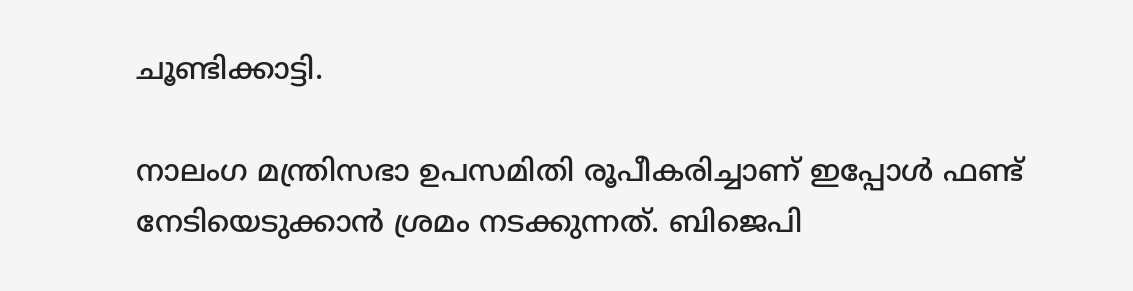ചൂണ്ടിക്കാട്ടി.

നാലംഗ മന്ത്രിസഭാ ഉപസമിതി രൂപീകരിച്ചാണ് ഇപ്പോള്‍ ഫണ്ട് നേടിയെടുക്കാന്‍ ശ്രമം നടക്കുന്നത്. ബിജെപി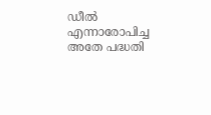ഡീല്‍ എന്നാരോപിച്ച അതേ പദ്ധതി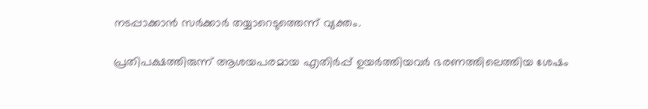നടപ്പാക്കാന്‍ സര്‍ക്കാര്‍ തയ്യാറെടുത്തെന്ന് വ്യക്തം.

പ്രതിപക്ഷത്തിരുന്ന് ആശയപരമായ എതിര്‍പ്പ് ഉയര്‍ത്തിയവര്‍ ഭരണത്തിലെത്തിയ ശേഷം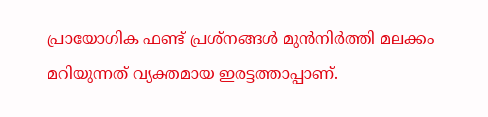പ്രായോഗിക ഫണ്ട് പ്രശ്‌നങ്ങള്‍ മുന്‍നിര്‍ത്തി മലക്കം മറിയുന്നത് വ്യക്തമായ ഇരട്ടത്താപ്പാണ്.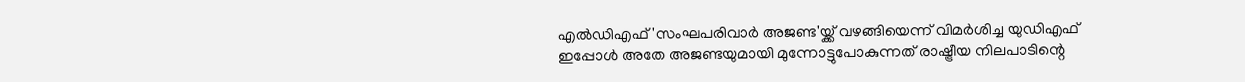എല്‍ഡിഎഫ് 'സംഘപരിവാര്‍ അജണ്ട'യ്ക്ക് വഴങ്ങിയെന്ന് വിമര്‍ശിച്ച യുഡിഎഫ് ഇപ്പോള്‍ അതേ അജണ്ടയുമായി മുന്നോട്ടുപോകുന്നത് രാഷ്ട്രീയ നിലപാടിന്റെ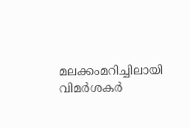മലക്കംമറിച്ചിലായി വിമര്‍ശകര്‍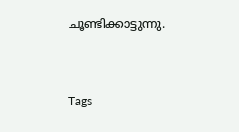ചൂണ്ടിക്കാട്ടുന്നു.


Tags